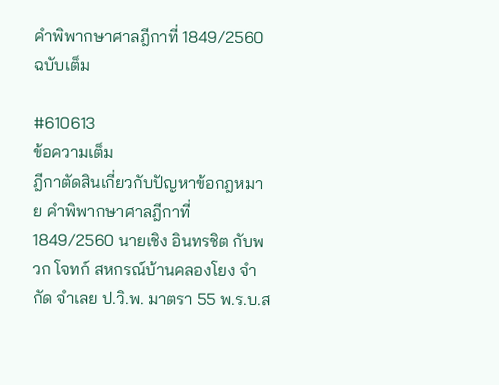คำพิพากษาศาลฎีกาที่ 1849/2560 ฉบับเต็ม

#610613
ข้อความเต็ม
ฎีกาตัดสินเกี่ยวกับปัญหาข้อกฎหมาย คำพิพากษาศาลฎีกาที่ 1849/2560 นายเชิง อินทรชิต กับพวก โจทก์ สหกรณ์บ้านคลองโยง จำกัด จำเลย ป.วิ.พ. มาตรา 55 พ.ร.บ.ส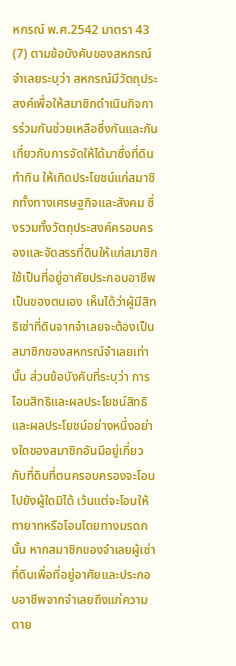หกรณ์ พ.ศ.2542 มาตรา 43 (7) ตามข้อบังคับของสหกรณ์จำเลยระบุว่า สหกรณ์มีวัตถุประสงค์เพื่อให้สมาชิกดำเนินกิจการร่วมกันช่วยเหลือซึ่งกันและกันเกี่ยวกับการจัดให้ได้มาซึ่งที่ดินทำกิน ให้เกิดประโยชน์แก่สมาชิกทั้งทางเศรษฐกิจและสังคม ซึ่งรวมทั้งวัตถุประสงค์ครอบครองและจัดสรรที่ดินให้แก่สมาชิกใช้เป็นที่อยู่อาศัยประกอบอาชีพเป็นของตนเอง เห็นได้ว่าผู้มีสิทธิเช่าที่ดินจากจำเลยจะต้องเป็นสมาชิกของสหกรณ์จำเลยเท่านั้น ส่วนข้อบังคับที่ระบุว่า การโอนสิทธิและผลประโยชน์สิทธิและผลประโยชน์อย่างหนึ่งอย่างใดของสมาชิกอันมีอยู่เกี่ยวกับที่ดินที่ตนครอบครองจะโอนไปยังผู้ใดมิได้ เว้นแต่จะโอนให้ทายาทหรือโอนโดยทางมรดกนั้น หากสมาชิกของจำเลยผู้เช่าที่ดินเพื่อที่อยู่อาศัยและประกอบอาชีพจากจำเลยถึงแก่ความตาย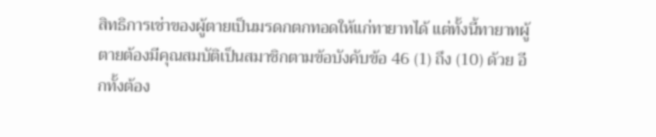สิทธิการเช่าของผู้ตายเป็นมรดกตกทอดให้แก่ทายาทได้ แต่ทั้งนี้ทายาทผู้ตายต้องมีคุณสมบัติเป็นสมาชิกตามข้อบังคับข้อ 46 (1) ถึง (10) ด้วย อีกทั้งต้อง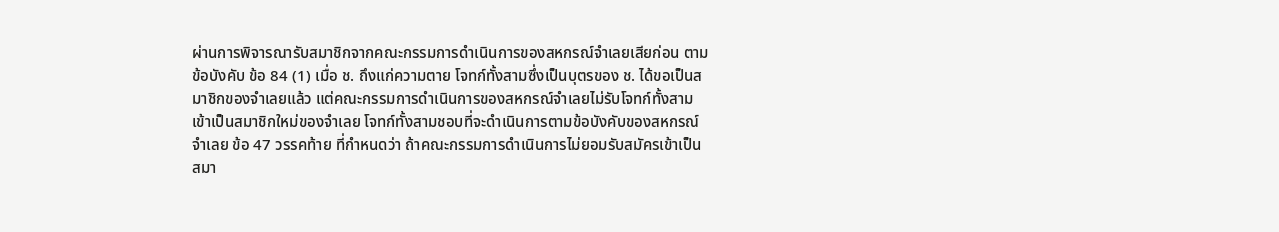ผ่านการพิจารณารับสมาชิกจากคณะกรรมการดำเนินการของสหกรณ์จำเลยเสียก่อน ตามข้อบังคับ ข้อ 84 (1) เมื่อ ช. ถึงแก่ความตาย โจทก์ทั้งสามซึ่งเป็นบุตรของ ช. ได้ขอเป็นสมาชิกของจำเลยแล้ว แต่คณะกรรมการดำเนินการของสหกรณ์จำเลยไม่รับโจทก์ทั้งสามเข้าเป็นสมาชิกใหม่ของจำเลย โจทก์ทั้งสามชอบที่จะดำเนินการตามข้อบังคับของสหกรณ์จำเลย ข้อ 47 วรรคท้าย ที่กำหนดว่า ถ้าคณะกรรมการดำเนินการไม่ยอมรับสมัครเข้าเป็นสมา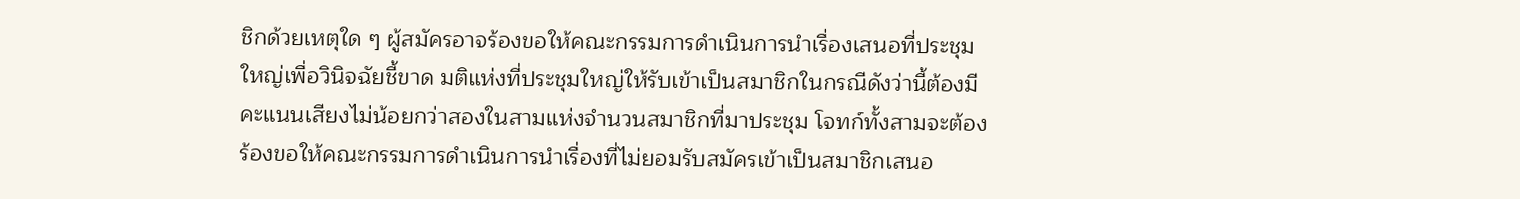ชิกด้วยเหตุใด ๆ ผู้สมัครอาจร้องขอให้คณะกรรมการดำเนินการนำเรื่องเสนอที่ประชุมใหญ่เพื่อวินิจฉัยชี้ขาด มติแห่งที่ประชุมใหญ่ให้รับเข้าเป็นสมาชิกในกรณีดังว่านี้ต้องมีคะแนนเสียงไม่น้อยกว่าสองในสามแห่งจำนวนสมาชิกที่มาประชุม โจทก์ทั้งสามจะต้องร้องขอให้คณะกรรมการดำเนินการนำเรื่องที่ไม่ยอมรับสมัครเข้าเป็นสมาชิกเสนอ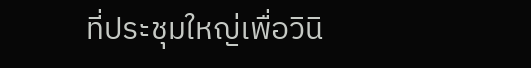ที่ประชุมใหญ่เพื่อวินิ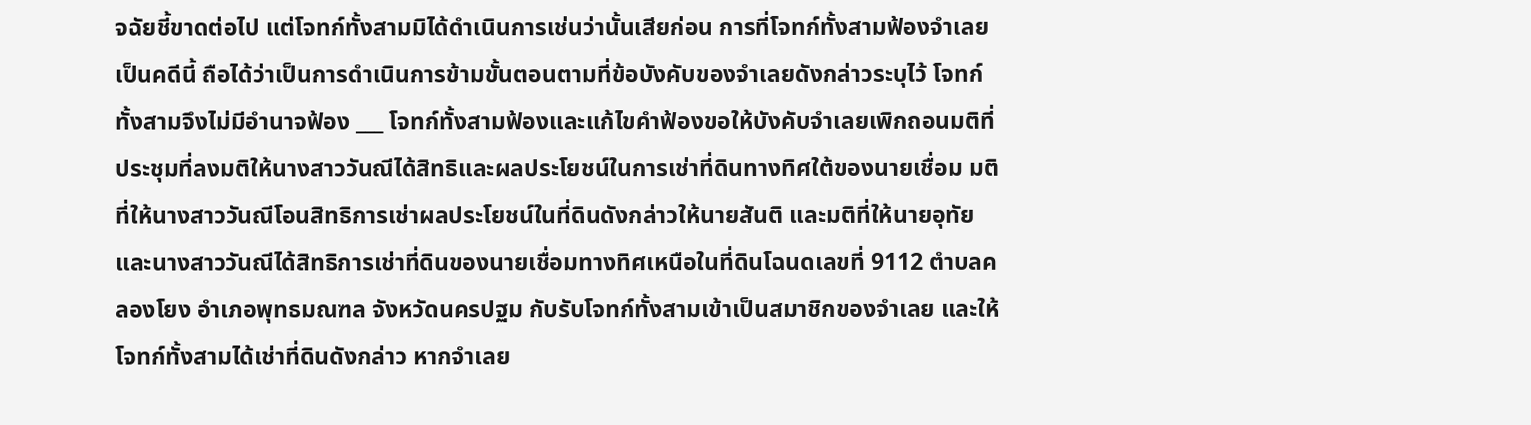จฉัยชี้ขาดต่อไป แต่โจทก์ทั้งสามมิได้ดำเนินการเช่นว่านั้นเสียก่อน การที่โจทก์ทั้งสามฟ้องจำเลยเป็นคดีนี้ ถือได้ว่าเป็นการดำเนินการข้ามขั้นตอนตามที่ข้อบังคับของจำเลยดังกล่าวระบุไว้ โจทก์ทั้งสามจึงไม่มีอำนาจฟ้อง ___ โจทก์ทั้งสามฟ้องและแก้ไขคำฟ้องขอให้บังคับจำเลยเพิกถอนมติที่ประชุมที่ลงมติให้นางสาววันณีได้สิทธิและผลประโยชน์ในการเช่าที่ดินทางทิศใต้ของนายเชื่อม มติที่ให้นางสาววันณีโอนสิทธิการเช่าผลประโยชน์ในที่ดินดังกล่าวให้นายสันติ และมติที่ให้นายอุทัยและนางสาววันณีได้สิทธิการเช่าที่ดินของนายเชื่อมทางทิศเหนือในที่ดินโฉนดเลขที่ 9112 ตำบลคลองโยง อำเภอพุทธมณฑล จังหวัดนครปฐม กับรับโจทก์ทั้งสามเข้าเป็นสมาชิกของจำเลย และให้โจทก์ทั้งสามได้เช่าที่ดินดังกล่าว หากจำเลย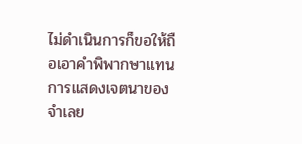ไม่ดำเนินการก็ขอให้ถือเอาคำพิพากษาแทนการแสดงเจตนาของจำเลย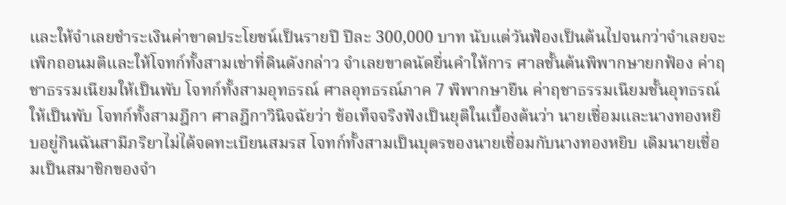และให้จำเลยชำระเงินค่าขาดประโยชน์เป็นรายปี ปีละ 300,000 บาท นับแต่วันฟ้องเป็นต้นไปจนกว่าจำเลยจะเพิกถอนมติและให้โจทก์ทั้งสามเช่าที่ดินดังกล่าว จำเลยขาดนัดยื่นคำให้การ ศาลชั้นต้นพิพากษายกฟ้อง ค่าฤชาธรรมเนียมให้เป็นพับ โจทก์ทั้งสามอุทธรณ์ ศาลอุทธรณ์ภาค 7 พิพากษายืน ค่าฤชาธรรมเนียมชั้นอุทธรณ์ให้เป็นพับ โจทก์ทั้งสามฎีกา ศาลฎีกาวินิจฉัยว่า ข้อเท็จจริงฟังเป็นยุติในเบื้องต้นว่า นายเชื่อมและนางทองหยิบอยู่กินฉันสามีภริยาไม่ได้จดทะเบียนสมรส โจทก์ทั้งสามเป็นบุตรของนายเชื่อมกับนางทองหยิบ เดิมนายเชื่อมเป็นสมาชิกของจำ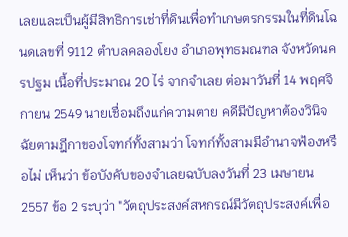เลยและเป็นผู้มีสิทธิการเช่าที่ดินเพื่อทำเกษตรกรรมในที่ดินโฉนดเลขที่ 9112 ตำบลคลองโยง อำเภอพุทธมณฑล จังหวัดนครปฐม เนื้อที่ประมาณ 20 ไร่ จากจำเลย ต่อมาวันที่ 14 พฤศจิกายน 2549 นายเชื่อมถึงแก่ความตาย คดีมีปัญหาต้องวินิจฉัยตามฎีกาของโจทก์ทั้งสามว่า โจทก์ทั้งสามมีอำนาจฟ้องหรือไม่ เห็นว่า ข้อบังคับของจำเลยฉบับลงวันที่ 23 เมษายน 2557 ข้อ 2 ระบุว่า "วัตถุประสงค์สหกรณ์มีวัตถุประสงค์เพื่อ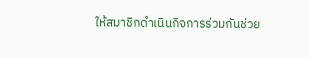ให้สมาชิกดำเนินกิจการร่วมกันช่วย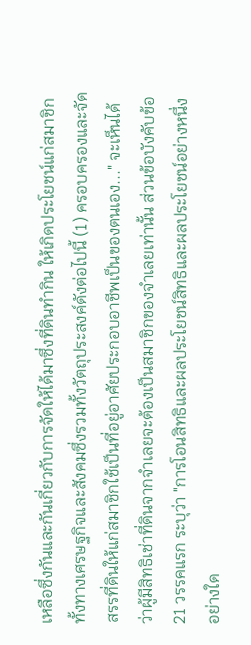เหลือซึ่งกันและกันเกี่ยวกับการจัดให้ได้มาซึ่งที่ดินทำกิน ให้เกิดประโยชน์แก่สมาชิกทั้งทางเศรษฐกิจและสังคมซึ่งรวมทั้งวัตถุประสงค์ดังต่อไปนี้ (1) ครอบครองและจัดสรรที่ดินให้แก่สมาชิกใช้เป็นที่อยู่อาศัยประกอบอาชีพเป็นของตนเอง..." จะเห็นได้ว่าผู้มีสิทธิเช่าที่ดินจากจำเลยจะต้องเป็นสมาชิกของจำเลยเท่านั้น ส่วนข้อบังคับข้อ 21 วรรคแรก ระบุว่า "การโอนสิทธิและผลประโยชน์สิทธิและผลประโยชน์อย่างหนึ่งอย่างใด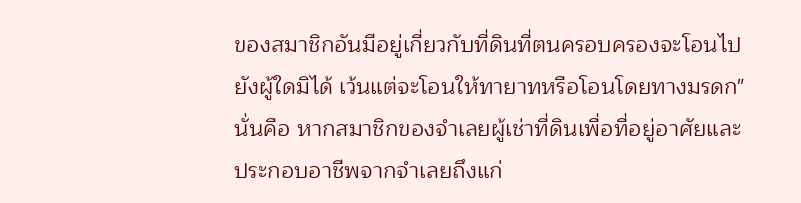ของสมาชิกอันมีอยู่เกี่ยวกับที่ดินที่ตนครอบครองจะโอนไปยังผู้ใดมิได้ เว้นแต่จะโอนให้ทายาทหรือโอนโดยทางมรดก" นั่นคือ หากสมาชิกของจำเลยผู้เช่าที่ดินเพื่อที่อยู่อาศัยและประกอบอาชีพจากจำเลยถึงแก่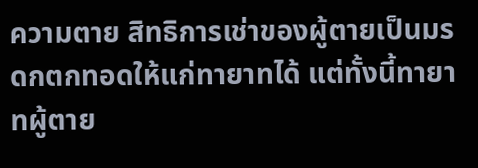ความตาย สิทธิการเช่าของผู้ตายเป็นมรดกตกทอดให้แก่ทายาทได้ แต่ทั้งนี้ทายาทผู้ตาย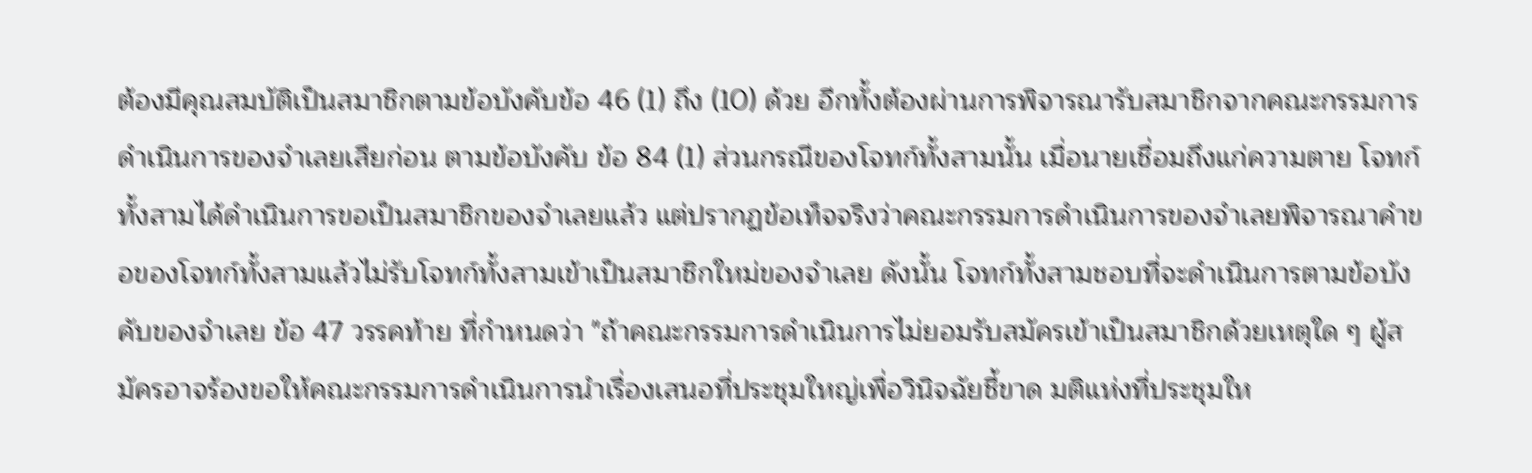ต้องมีคุณสมบัติเป็นสมาชิกตามข้อบังคับข้อ 46 (1) ถึง (10) ด้วย อีกทั้งต้องผ่านการพิจารณารับสมาชิกจากคณะกรรมการดำเนินการของจำเลยเสียก่อน ตามข้อบังคับ ข้อ 84 (1) ส่วนกรณีของโจทก์ทั้งสามนั้น เมื่อนายเชื่อมถึงแก่ความตาย โจทก์ทั้งสามได้ดำเนินการขอเป็นสมาชิกของจำเลยแล้ว แต่ปรากฏข้อเท็จจริงว่าคณะกรรมการดำเนินการของจำเลยพิจารณาคำขอของโจทก์ทั้งสามแล้วไม่รับโจทก์ทั้งสามเข้าเป็นสมาชิกใหม่ของจำเลย ดังนั้น โจทก์ทั้งสามชอบที่จะดำเนินการตามข้อบังคับของจำเลย ข้อ 47 วรรคท้าย ที่กำหนดว่า "ถ้าคณะกรรมการดำเนินการไม่ยอมรับสมัครเข้าเป็นสมาชิกด้วยเหตุใด ๆ ผู้สมัครอาจร้องขอให้คณะกรรมการดำเนินการนำเรื่องเสนอที่ประชุมใหญ่เพื่อวินิจฉัยชี้ขาด มติแห่งที่ประชุมให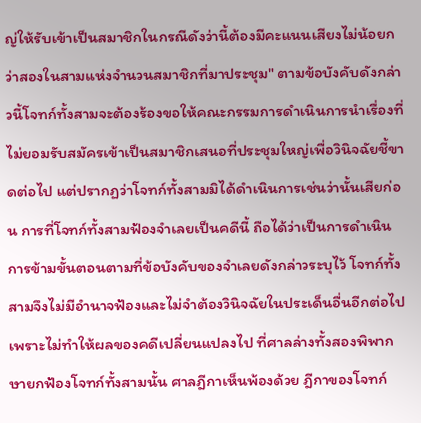ญ่ให้รับเข้าเป็นสมาชิกในกรณีดังว่านี้ต้องมีคะแนนเสียงไม่น้อยกว่าสองในสามแห่งจำนวนสมาชิกที่มาประชุม" ตามข้อบังคับดังกล่าวนี้โจทก์ทั้งสามจะต้องร้องขอให้คณะกรรมการดำเนินการนำเรื่องที่ไม่ยอมรับสมัครเข้าเป็นสมาชิกเสนอที่ประชุมใหญ่เพื่อวินิจฉัยชี้ขาดต่อไป แต่ปรากฏว่าโจทก์ทั้งสามมิได้ดำเนินการเช่นว่านั้นเสียก่อน การที่โจทก์ทั้งสามฟ้องจำเลยเป็นคดีนี้ ถือได้ว่าเป็นการดำเนินการข้ามขั้นตอนตามที่ข้อบังคับของจำเลยดังกล่าวระบุไว้ โจทก์ทั้งสามจึงไม่มีอำนาจฟ้องและไม่จำต้องวินิจฉัยในประเด็นอื่นอีกต่อไป เพราะไม่ทำให้ผลของคดีเปลี่ยนแปลงไป ที่ศาลล่างทั้งสองพิพากษายกฟ้องโจทก์ทั้งสามนั้น ศาลฎีกาเห็นพ้องด้วย ฎีกาของโจทก์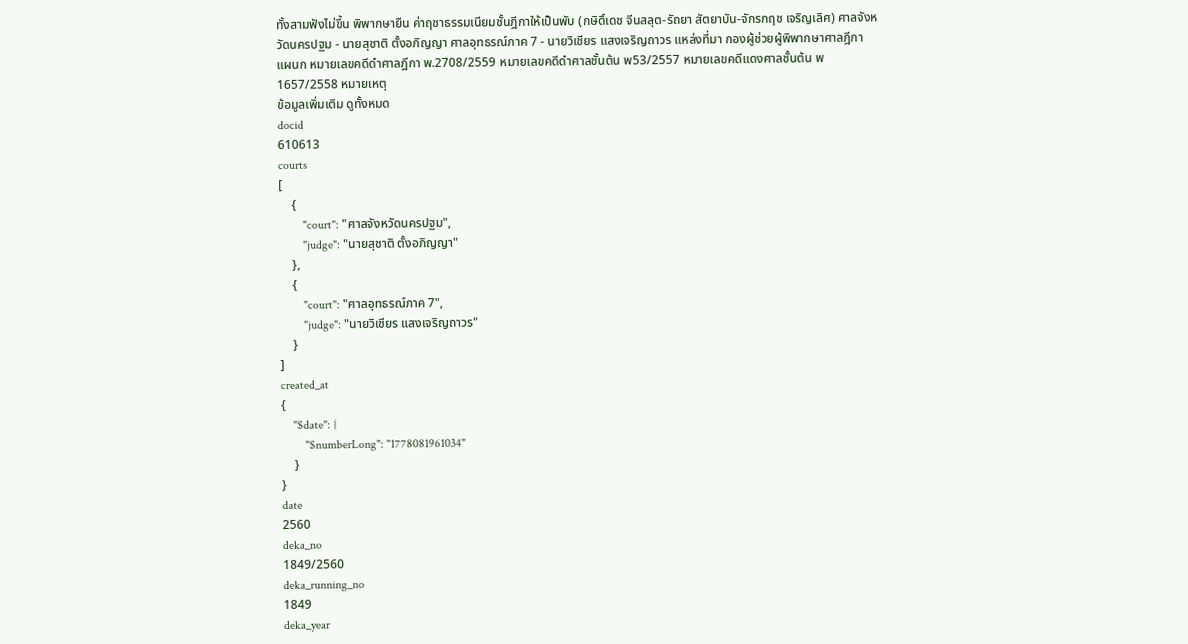ทั้งสามฟังไม่ขึ้น พิพากษายืน ค่าฤชาธรรมเนียมชั้นฎีกาให้เป็นพับ (กษิดิ์เดช จีนสลุต-รัถยา สัตยาบัน-จักรกฤช เจริญเลิศ) ศาลจังหวัดนครปฐม - นายสุชาติ ตั้งอภิญญา ศาลอุทธรณ์ภาค 7 - นายวิเชียร แสงเจริญถาวร แหล่งที่มา กองผู้ช่วยผู้พิพากษาศาลฎีกา แผนก หมายเลขคดีดำศาลฎีกา พ.2708/2559 หมายเลขคดีดำศาลชั้นต้น พ53/2557 หมายเลขคดีแดงศาลชั้นต้น พ1657/2558 หมายเหตุ
ข้อมูลเพิ่มเติม ดูทั้งหมด
docid
610613
courts
[
    {
        "court": "ศาลจังหวัดนครปฐม",
        "judge": "นายสุชาติ ตั้งอภิญญา"
    },
    {
        "court": "ศาลอุทธรณ์ภาค 7",
        "judge": "นายวิเชียร แสงเจริญถาวร"
    }
]
created_at
{
    "$date": {
        "$numberLong": "1778081961034"
    }
}
date
2560
deka_no
1849/2560
deka_running_no
1849
deka_year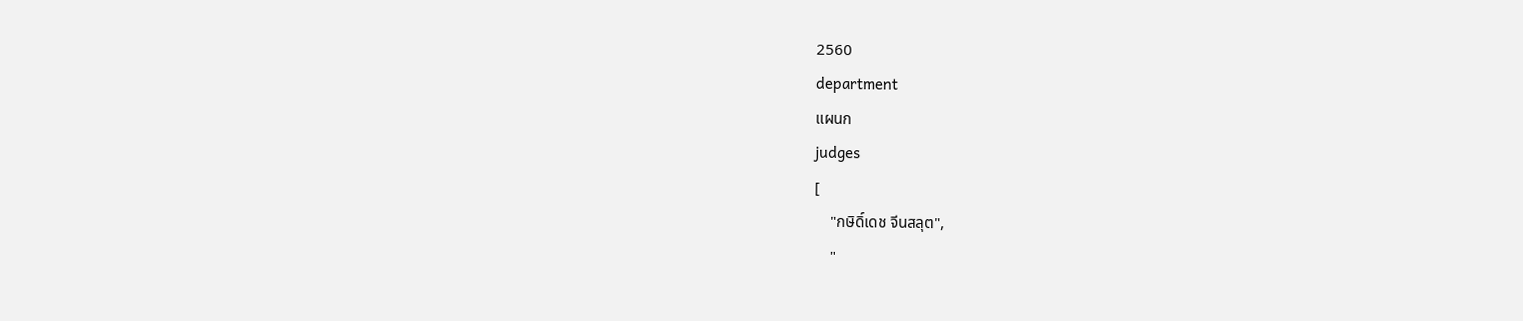2560
department
แผนก
judges
[
    "กษิดิ์เดช จีนสลุต",
    "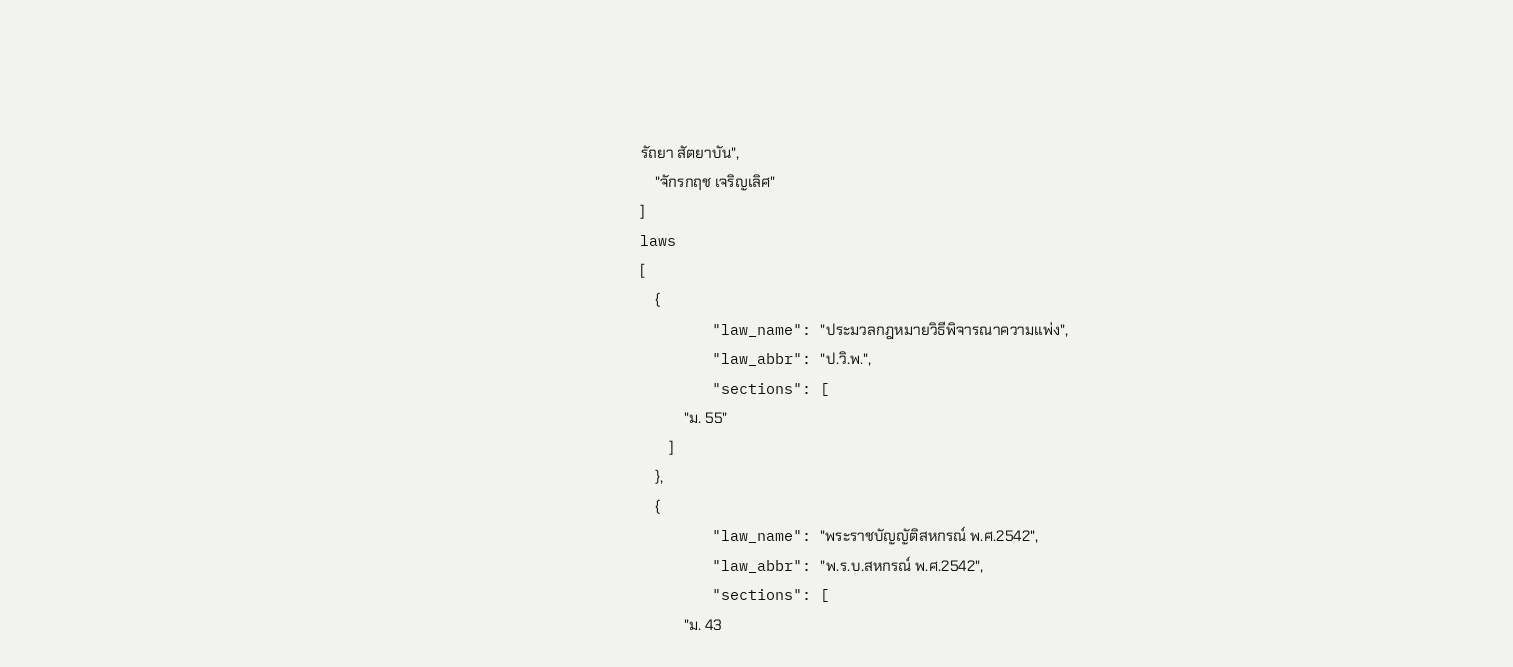รัถยา สัตยาบัน",
    "จักรกฤช เจริญเลิศ"
]
laws
[
    {
        "law_name": "ประมวลกฎหมายวิธีพิจารณาความแพ่ง",
        "law_abbr": "ป.วิ.พ.",
        "sections": [
            "ม. 55"
        ]
    },
    {
        "law_name": "พระราชบัญญัติสหกรณ์ พ.ศ.2542",
        "law_abbr": "พ.ร.บ.สหกรณ์ พ.ศ.2542",
        "sections": [
            "ม. 43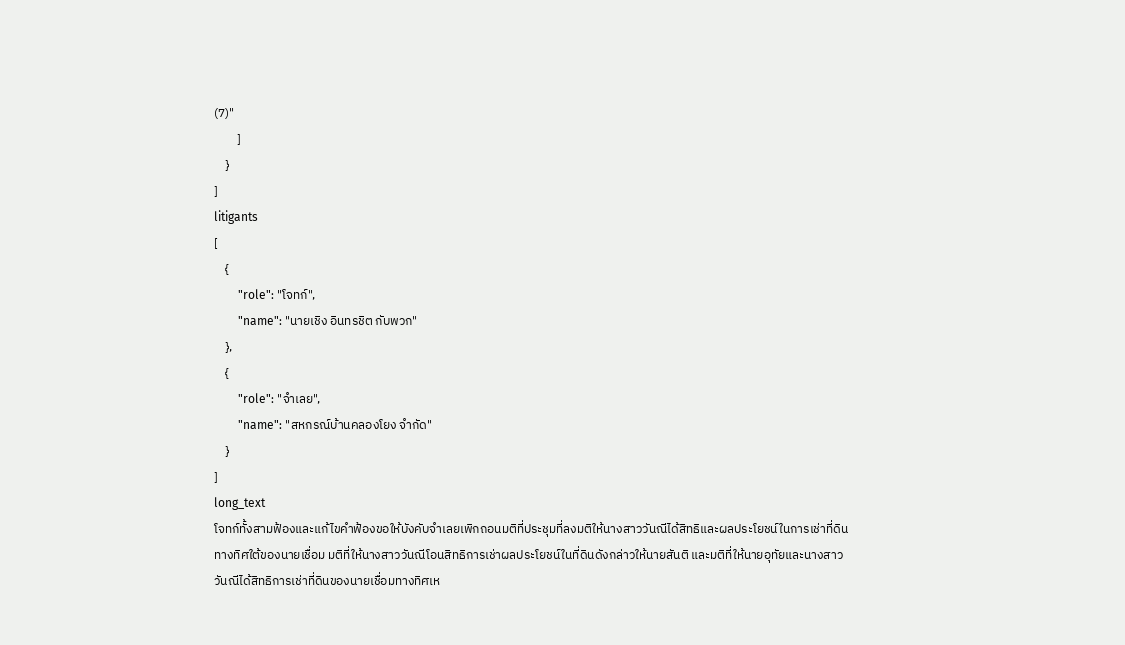(7)"
        ]
    }
]
litigants
[
    {
        "role": "โจทก์",
        "name": "นายเชิง อินทรชิต กับพวก"
    },
    {
        "role": "จำเลย",
        "name": "สหกรณ์บ้านคลองโยง จำกัด"
    }
]
long_text
โจทก์ทั้งสามฟ้องและแก้ไขคำฟ้องขอให้บังคับจำเลยเพิกถอนมติที่ประชุมที่ลงมติให้นางสาววันณีได้สิทธิและผลประโยชน์ในการเช่าที่ดินทางทิศใต้ของนายเชื่อม มติที่ให้นางสาววันณีโอนสิทธิการเช่าผลประโยชน์ในที่ดินดังกล่าวให้นายสันติ และมติที่ให้นายอุทัยและนางสาววันณีได้สิทธิการเช่าที่ดินของนายเชื่อมทางทิศเห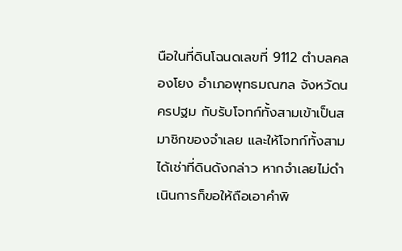นือในที่ดินโฉนดเลขที่ 9112 ตำบลคลองโยง อำเภอพุทธมณฑล จังหวัดนครปฐม กับรับโจทก์ทั้งสามเข้าเป็นสมาชิกของจำเลย และให้โจทก์ทั้งสามได้เช่าที่ดินดังกล่าว หากจำเลยไม่ดำเนินการก็ขอให้ถือเอาคำพิ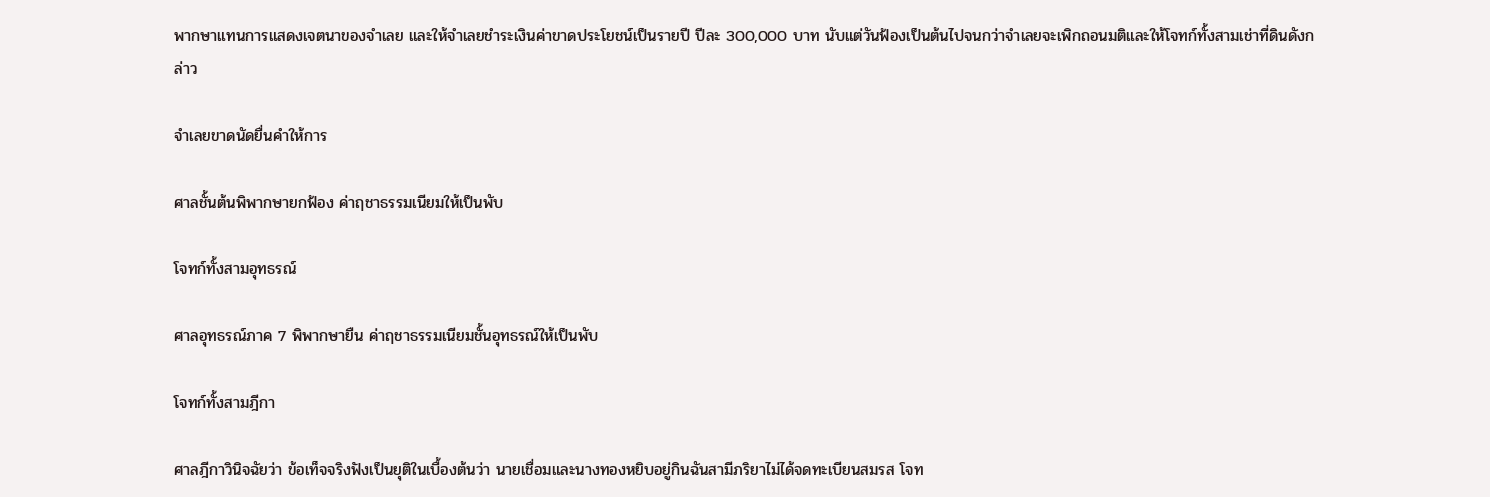พากษาแทนการแสดงเจตนาของจำเลย และให้จำเลยชำระเงินค่าขาดประโยชน์เป็นรายปี ปีละ 300,000 บาท นับแต่วันฟ้องเป็นต้นไปจนกว่าจำเลยจะเพิกถอนมติและให้โจทก์ทั้งสามเช่าที่ดินดังกล่าว

จำเลยขาดนัดยื่นคำให้การ

ศาลชั้นต้นพิพากษายกฟ้อง ค่าฤชาธรรมเนียมให้เป็นพับ

โจทก์ทั้งสามอุทธรณ์

ศาลอุทธรณ์ภาค 7 พิพากษายืน ค่าฤชาธรรมเนียมชั้นอุทธรณ์ให้เป็นพับ

โจทก์ทั้งสามฎีกา

ศาลฎีกาวินิจฉัยว่า ข้อเท็จจริงฟังเป็นยุติในเบื้องต้นว่า นายเชื่อมและนางทองหยิบอยู่กินฉันสามีภริยาไม่ได้จดทะเบียนสมรส โจท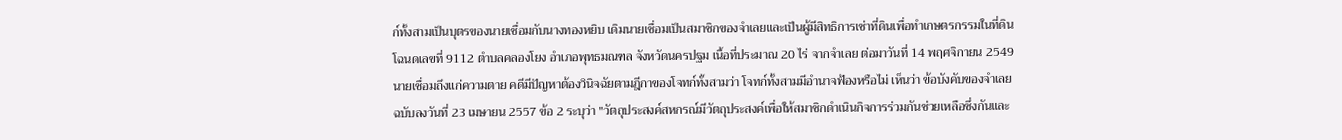ก์ทั้งสามเป็นบุตรของนายเชื่อมกับนางทองหยิบ เดิมนายเชื่อมเป็นสมาชิกของจำเลยและเป็นผู้มีสิทธิการเช่าที่ดินเพื่อทำเกษตรกรรมในที่ดินโฉนดเลขที่ 9112 ตำบลคลองโยง อำเภอพุทธมณฑล จังหวัดนครปฐม เนื้อที่ประมาณ 20 ไร่ จากจำเลย ต่อมาวันที่ 14 พฤศจิกายน 2549 นายเชื่อมถึงแก่ความตาย คดีมีปัญหาต้องวินิจฉัยตามฎีกาของโจทก์ทั้งสามว่า โจทก์ทั้งสามมีอำนาจฟ้องหรือไม่ เห็นว่า ข้อบังคับของจำเลยฉบับลงวันที่ 23 เมษายน 2557 ข้อ 2 ระบุว่า "วัตถุประสงค์สหกรณ์มีวัตถุประสงค์เพื่อให้สมาชิกดำเนินกิจการร่วมกันช่วยเหลือซึ่งกันและ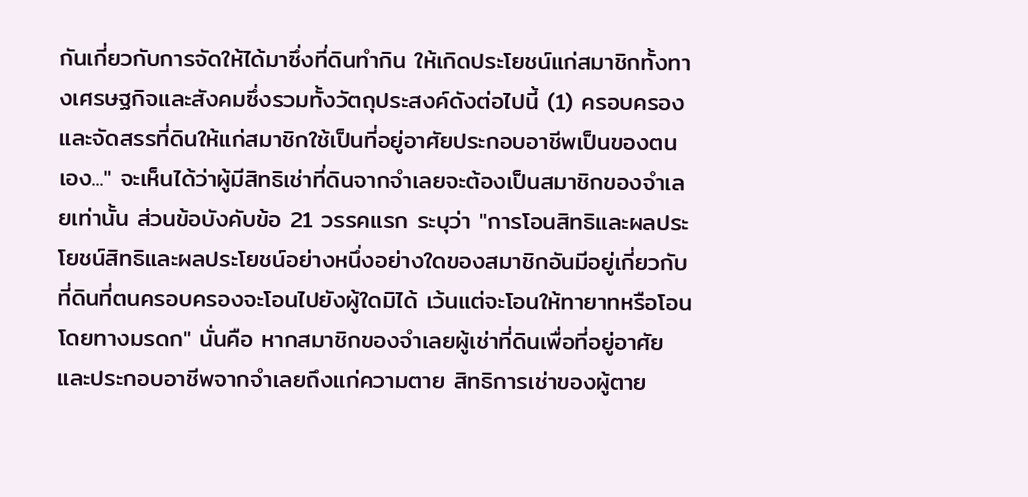กันเกี่ยวกับการจัดให้ได้มาซึ่งที่ดินทำกิน ให้เกิดประโยชน์แก่สมาชิกทั้งทางเศรษฐกิจและสังคมซึ่งรวมทั้งวัตถุประสงค์ดังต่อไปนี้ (1) ครอบครองและจัดสรรที่ดินให้แก่สมาชิกใช้เป็นที่อยู่อาศัยประกอบอาชีพเป็นของตนเอง..." จะเห็นได้ว่าผู้มีสิทธิเช่าที่ดินจากจำเลยจะต้องเป็นสมาชิกของจำเลยเท่านั้น ส่วนข้อบังคับข้อ 21 วรรคแรก ระบุว่า "การโอนสิทธิและผลประโยชน์สิทธิและผลประโยชน์อย่างหนึ่งอย่างใดของสมาชิกอันมีอยู่เกี่ยวกับที่ดินที่ตนครอบครองจะโอนไปยังผู้ใดมิได้ เว้นแต่จะโอนให้ทายาทหรือโอนโดยทางมรดก" นั่นคือ หากสมาชิกของจำเลยผู้เช่าที่ดินเพื่อที่อยู่อาศัยและประกอบอาชีพจากจำเลยถึงแก่ความตาย สิทธิการเช่าของผู้ตาย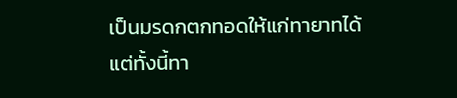เป็นมรดกตกทอดให้แก่ทายาทได้ แต่ทั้งนี้ทา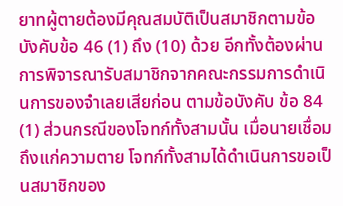ยาทผู้ตายต้องมีคุณสมบัติเป็นสมาชิกตามข้อบังคับข้อ 46 (1) ถึง (10) ด้วย อีกทั้งต้องผ่านการพิจารณารับสมาชิกจากคณะกรรมการดำเนินการของจำเลยเสียก่อน ตามข้อบังคับ ข้อ 84 (1) ส่วนกรณีของโจทก์ทั้งสามนั้น เมื่อนายเชื่อมถึงแก่ความตาย โจทก์ทั้งสามได้ดำเนินการขอเป็นสมาชิกของ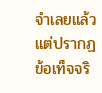จำเลยแล้ว แต่ปรากฏข้อเท็จจริ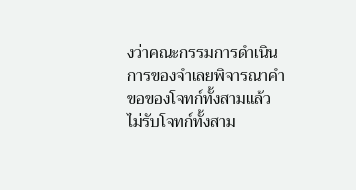งว่าคณะกรรมการดำเนินการของจำเลยพิจารณาคำขอของโจทก์ทั้งสามแล้วไม่รับโจทก์ทั้งสาม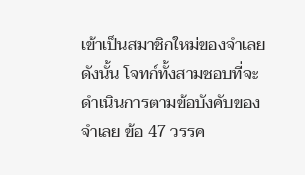เข้าเป็นสมาชิกใหม่ของจำเลย ดังนั้น โจทก์ทั้งสามชอบที่จะดำเนินการตามข้อบังคับของจำเลย ข้อ 47 วรรค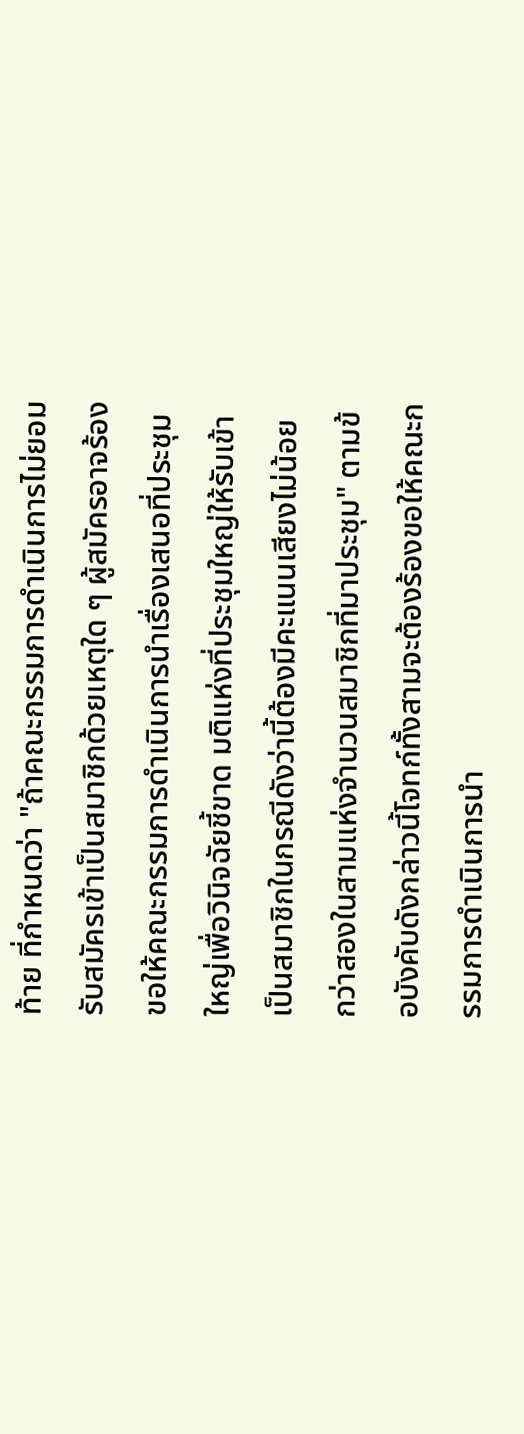ท้าย ที่กำหนดว่า "ถ้าคณะกรรมการดำเนินการไม่ยอมรับสมัครเข้าเป็นสมาชิกด้วยเหตุใด ๆ ผู้สมัครอาจร้องขอให้คณะกรรมการดำเนินการนำเรื่องเสนอที่ประชุมใหญ่เพื่อวินิจฉัยชี้ขาด มติแห่งที่ประชุมใหญ่ให้รับเข้าเป็นสมาชิกในกรณีดังว่านี้ต้องมีคะแนนเสียงไม่น้อยกว่าสองในสามแห่งจำนวนสมาชิกที่มาประชุม" ตามข้อบังคับดังกล่าวนี้โจทก์ทั้งสามจะต้องร้องขอให้คณะกรรมการดำเนินการนำ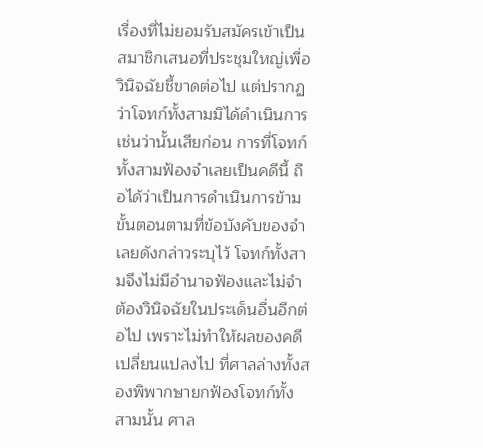เรื่องที่ไม่ยอมรับสมัครเข้าเป็นสมาชิกเสนอที่ประชุมใหญ่เพื่อวินิจฉัยชี้ขาดต่อไป แต่ปรากฏว่าโจทก์ทั้งสามมิได้ดำเนินการเช่นว่านั้นเสียก่อน การที่โจทก์ทั้งสามฟ้องจำเลยเป็นคดีนี้ ถือได้ว่าเป็นการดำเนินการข้ามขั้นตอนตามที่ข้อบังคับของจำเลยดังกล่าวระบุไว้ โจทก์ทั้งสามจึงไม่มีอำนาจฟ้องและไม่จำต้องวินิจฉัยในประเด็นอื่นอีกต่อไป เพราะไม่ทำให้ผลของคดีเปลี่ยนแปลงไป ที่ศาลล่างทั้งสองพิพากษายกฟ้องโจทก์ทั้งสามนั้น ศาล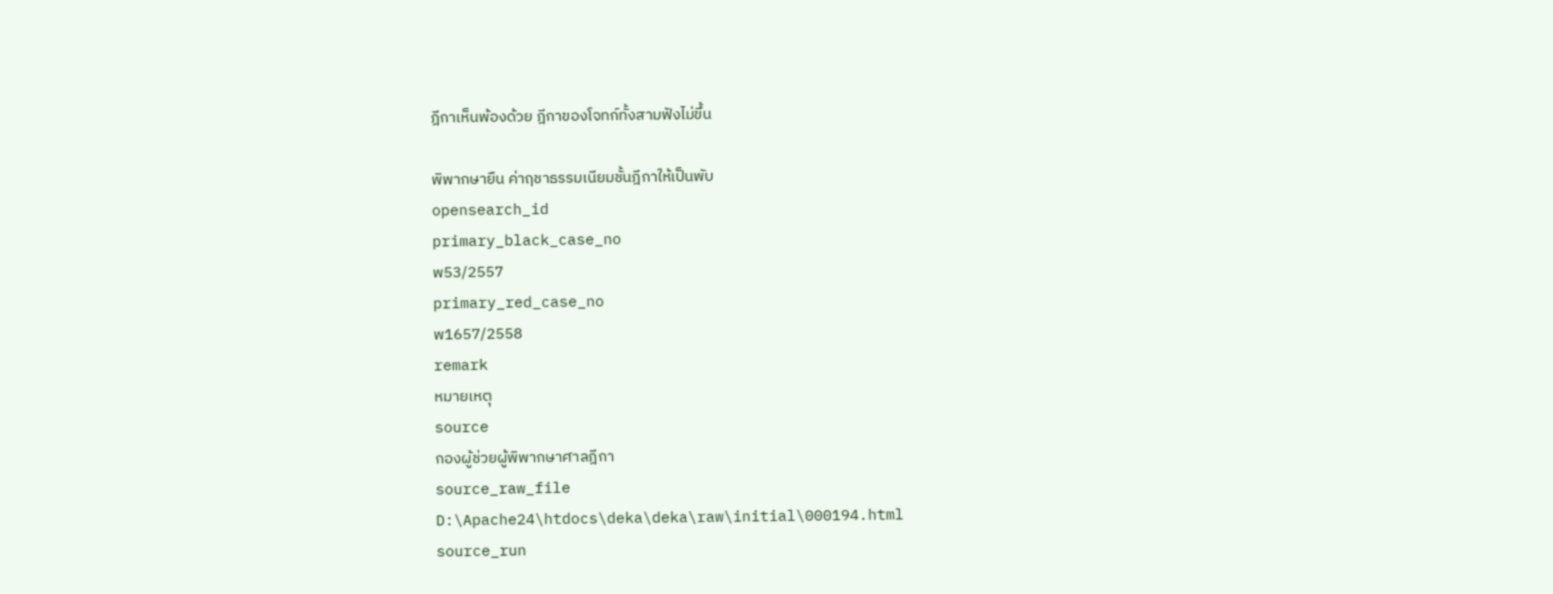ฎีกาเห็นพ้องด้วย ฎีกาของโจทก์ทั้งสามฟังไม่ขึ้น

พิพากษายืน ค่าฤชาธรรมเนียมชั้นฎีกาให้เป็นพับ
opensearch_id
primary_black_case_no
พ53/2557
primary_red_case_no
พ1657/2558
remark
หมายเหตุ
source
กองผู้ช่วยผู้พิพากษาศาลฎีกา
source_raw_file
D:\Apache24\htdocs\deka\deka\raw\initial\000194.html
source_run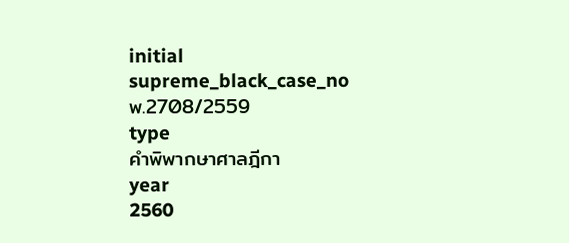initial
supreme_black_case_no
พ.2708/2559
type
คำพิพากษาศาลฎีกา
year
2560